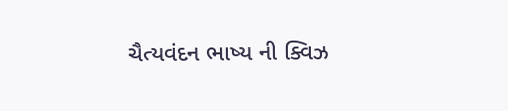ચૈત્યવંદન ભાષ્ય ની ક્વિઝ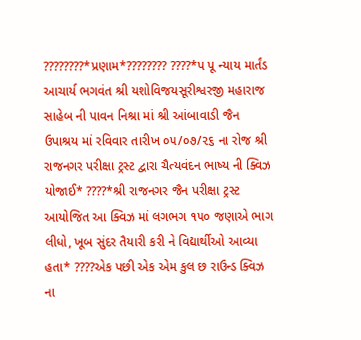????????*પ્રણામ*???????? ????*પ પૂ ન્યાય માર્તંડ આચાર્ય ભગવંત શ્રી યશોવિજયસૂરીશ્વરજી મહારાજ સાહેબ ની પાવન નિશ્રા માં શ્રી આંબાવાડી જૈન ઉપાશ્રય માં રવિવાર તારીખ ૦૫/૦૭/૨૬ ના રોજ શ્રી રાજનગર પરીક્ષા ટ્રસ્ટ દ્વારા ચૈત્યવંદન ભાષ્ય ની ક્વિઝ યોજાઈ* ????*શ્રી રાજનગર જૈન પરીક્ષા ટ્રસ્ટ આયોજિત આ ક્વિઝ માં લગભગ ૧૫૦ જણાએ ભાગ લીધો, ખૂબ સુંદર તૈયારી કરી ને વિદ્યાર્થીઓ આવ્યા હતા* ????એક પછી એક એમ કુલ છ રાઉન્ડ ક્વિઝ ના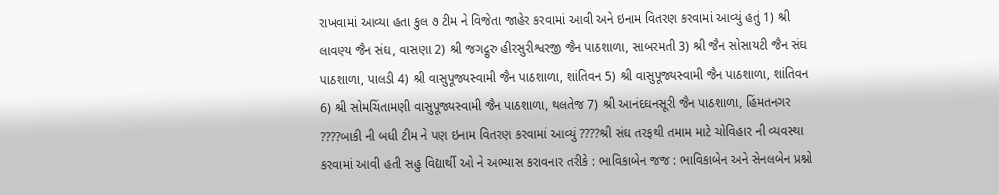રાખવામાં આવ્યા હતા કુલ ૭ ટીમ ને વિજેતા જાહેર કરવામાં આવી અને ઇનામ વિતરણ કરવામાં આવ્યું હતું 1) શ્રી લાવણ્ય જૈન સંઘ, વાસણા 2) શ્રી જગદ્ગુરુ હીરસુરીશ્વરજી જૈન પાઠશાળા, સાબરમતી 3) શ્રી જૈન સોસાયટી જૈન સંઘ પાઠશાળા, પાલડી 4) શ્રી વાસુપૂજ્યસ્વામી જૈન પાઠશાળા, શાંતિવન 5) શ્રી વાસુપૂજ્યસ્વામી જૈન પાઠશાળા, શાંતિવન 6) શ્રી સોમચિંતામણી વાસુપૂજ્યસ્વામી જૈન પાઠશાળા, થલતેજ 7) શ્રી આનંદઘનસૂરી જૈન પાઠશાળા, હિંમતનગર ????બાકી ની બધી ટીમ ને પણ ઇનામ વિતરણ કરવામાં આવ્યું ????શ્રી સંઘ તરફથી તમામ માટે ચોવિહાર ની વ્યવસ્થા કરવામાં આવી હતી સહુ વિદ્યાર્થી ઓ ને અભ્યાસ કરાવનાર તરીકે : ભાવિકાબેન જજ : ભાવિકાબેન અને સેનલબેન પ્રશ્નો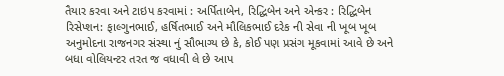તૈયાર કરવા અને ટાઇપ કરવામાં : અર્પિતાબેન, રિદ્ધિબેન અને એન્કર : રિદ્ધિબેન રિસેપ્શન: ફાલ્ગુનભાઈ, હર્ષિતભાઈ અને મૌલિકભાઈ દરેક ની સેવા ની ખૂબ ખૂબ અનુમોદના રાજનગર સંસ્થા નું સૌભાગ્ય છે કે, કોઈ પણ પ્રસંગ મૂકવામાં આવે છે અને બધા વોલિયન્ટર તરત જ વધાવી લે છે આપ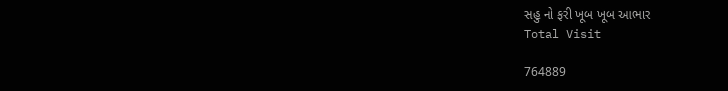સહુ નો ફરી ખૂબ ખૂબ આભાર
Total Visit

764889